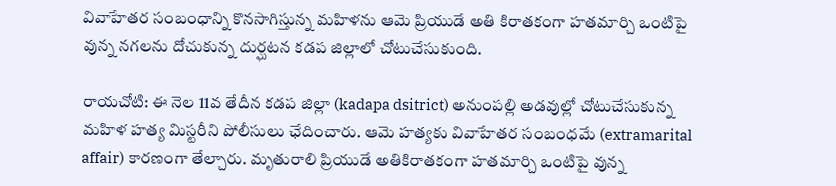వివాహేతర సంబంధాన్ని కొనసాగిస్తున్న మహిళను ఆమె ప్రియుడే అతి కిరాతకంగా హతమార్చి ఒంటిపై వున్న నగలను దోచుకున్న దుర్ఘటన కడప జిల్లాలో చోటుచేసుకుంది.

రాయచోటి: ఈ నెల 11వ తేదీన కడప జిల్లా (kadapa dsitrict) అనుంపల్లి అడవుల్లో చోటుచేసుకున్న మహిళ హత్య మిస్టరీని పోలీసులు ఛేదించారు. ఆమె హత్యకు వివాహేతర సంబంధమే (extramarital affair) కారణంగా తేల్చారు. మృతురాలి ప్రియుడే అతికిరాతకంగా హతమార్చి ఒంటిపై వున్న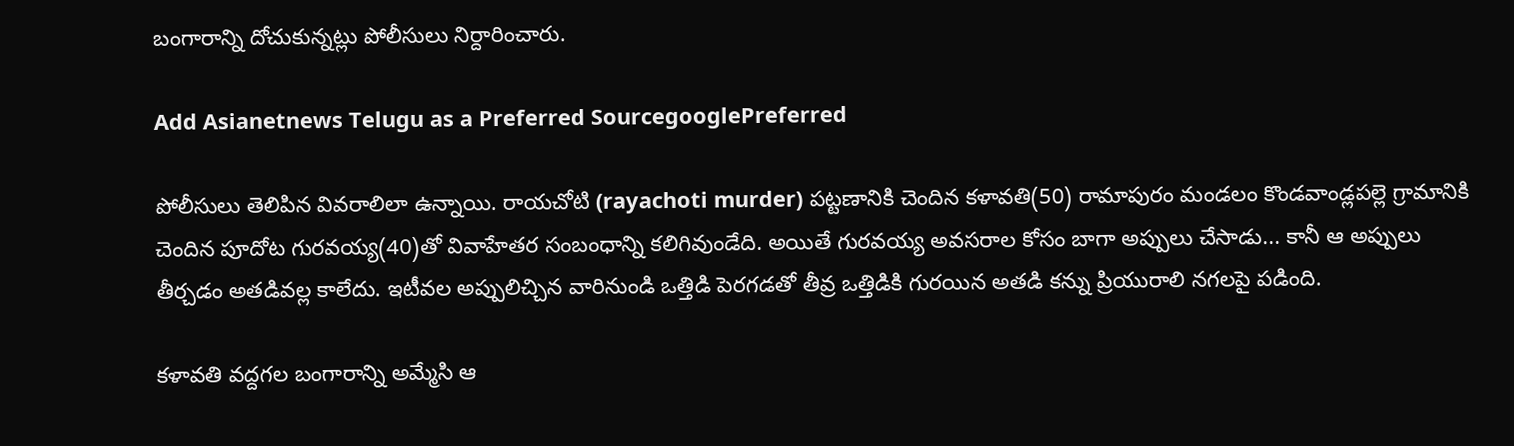బంగారాన్ని దోచుకున్నట్లు పోలీసులు నిర్దారించారు.

Add Asianetnews Telugu as a Preferred SourcegooglePreferred

పోలీసులు తెలిపిన వివరాలిలా ఉన్నాయి. రాయచోటి (rayachoti murder) పట్టణానికి చెందిన కళావతి(50) రామాపురం మండలం కొండవాండ్లపల్లె గ్రామానికి చెందిన పూదోట గురవయ్య(40)తో వివాహేతర సంబంధాన్ని కలిగివుండేది. అయితే గురవయ్య అవసరాల కోసం బాగా అప్పులు చేసాడు... కానీ ఆ అప్పులు తీర్చడం అతడివల్ల కాలేదు. ఇటీవల అప్పులిచ్చిన వారినుండి ఒత్తిడి పెరగడతో తీవ్ర ఒత్తిడికి గురయిన అతడి కన్ను ప్రియురాలి నగలపై పడింది.

కళావతి వద్దగల బంగారాన్ని అమ్మేసి ఆ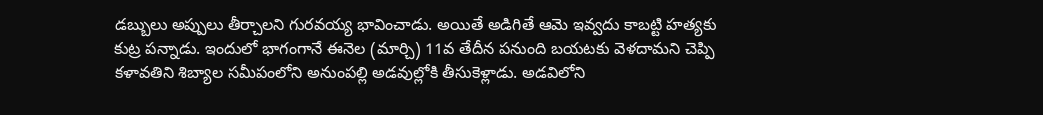డబ్బులు అప్పులు తీర్చాలని గురవయ్య భావించాడు. అయితే అడిగితే ఆమె ఇవ్వదు కాబట్టి హత్యకు కుట్ర పన్నాడు. ఇందులో భాగంగానే ఈనెల (మార్చి) 11వ తేదీన పనుంది బయటకు వెళదామని చెప్పి కళావతిని శిబ్యాల సమీపంలోని అనుంపల్లి అడవుల్లోకి తీసుకెళ్లాడు. అడవిలోని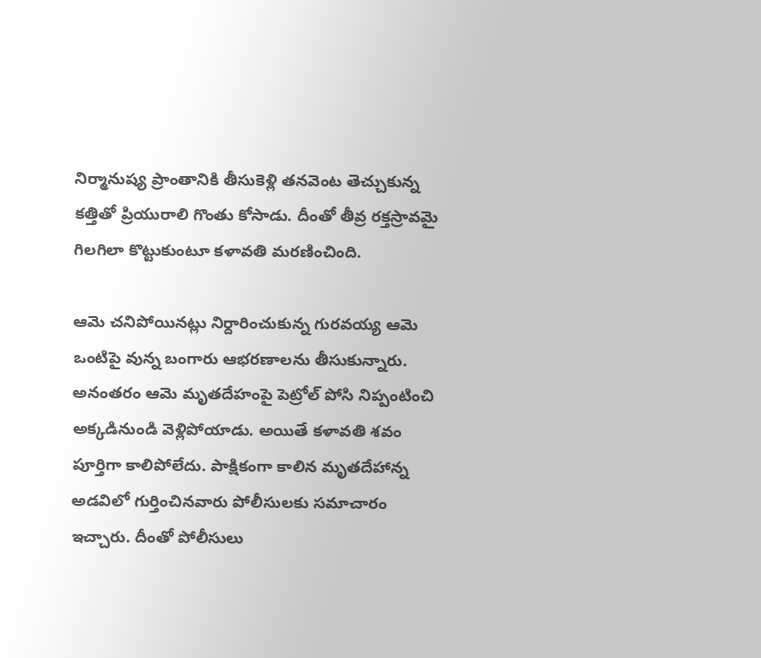నిర్మానుష్య ప్రాంతానికి తీసుకెళ్లి తనవెంట తెచ్చుకున్న కత్తితో ప్రియురాలి గొంతు కోసాడు. దీంతో తీవ్ర రక్తస్రావమై గిలగిలా కొట్టుకుంటూ కళావతి మరణించింది.

ఆమె చనిపోయినట్లు నిర్దారించుకున్న గురవయ్య ఆమె ఒంటిపై వున్న బంగారు ఆభరణాలను తీసుకున్నారు. అనంతరం ఆమె మృతదేహంపై పెట్రోల్ పోసి నిప్పంటించి అక్కడినుండి వెళ్లిపోయాడు. అయితే కళావతి శవం పూర్తిగా కాలిపోలేదు. పాక్షికంగా కాలిన మృతదేహాన్న అడవిలో గుర్తించినవారు పోలీసులకు సమాచారం ఇచ్చారు. దీంతో పోలీసులు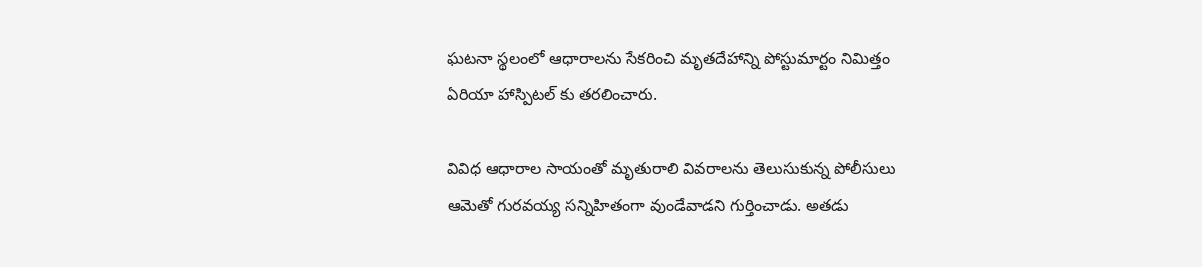ఘటనా స్థలంలో ఆధారాలను సేకరించి మృతదేహాన్ని పోస్టుమార్టం నిమిత్తం ఏరియా హాస్పిటల్ కు తరలించారు.

వివిధ ఆధారాల సాయంతో మృతురాలి వివరాలను తెలుసుకున్న పోలీసులు ఆమెతో గురవయ్య సన్నిహితంగా వుండేవాడని గుర్తించాడు. అతడు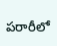పరారీలో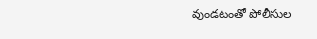వుండటంతో పోలీసుల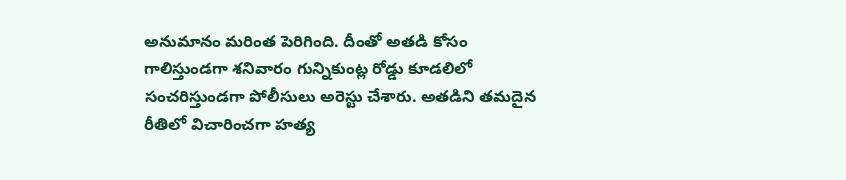అనుమానం మరింత పెరిగింది. దీంతో అతడి కోసం గాలిస్తుండగా శనివారం గున్నికుంట్ల రోడ్డు కూడలిలో సంచరిస్తుండగా పోలీసులు అరెస్టు చేశారు. అతడిని తమదైన రీతిలో విచారించగా హత్య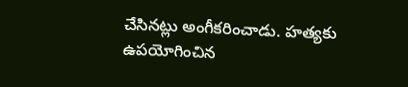చేసినట్లు అంగీకరించాడు. హత్యకు ఉపయోగించిన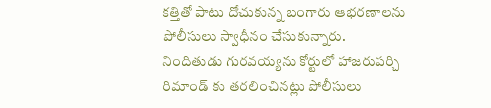కత్తితో పాటు దోచుకున్న బంగారు ఆభరణాలను పోలీసులు స్వాధీనం చేసుకున్నారు. నిందితుడు గురవయ్యను కోర్టులో హాజరుపర్చి రిమాండ్ కు తరలించినట్లు పోలీసులు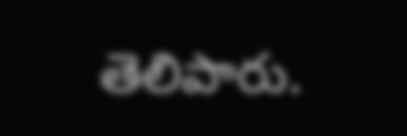తెలిపారు.